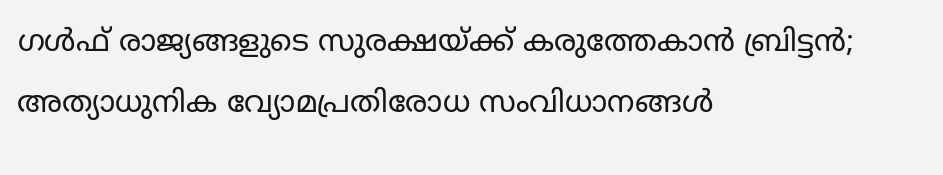ഗൾഫ് രാജ്യങ്ങളുടെ സുരക്ഷയ്ക്ക് കരുത്തേകാൻ ബ്രിട്ടൻ; അത്യാധുനിക വ്യോമപ്രതിരോധ സംവിധാനങ്ങൾ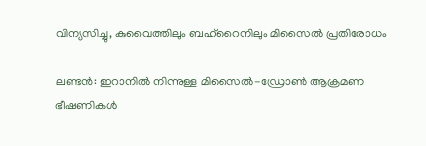വിന്യസിച്ചു, കുവൈത്തിലും ബഹ്‌റൈനിലും മിസൈൽ പ്രതിരോധം

ലണ്ടൻ: ഇറാനിൽ നിന്നുള്ള മിസൈൽ-ഡ്രോൺ ആക്രമണ ഭീഷണികൾ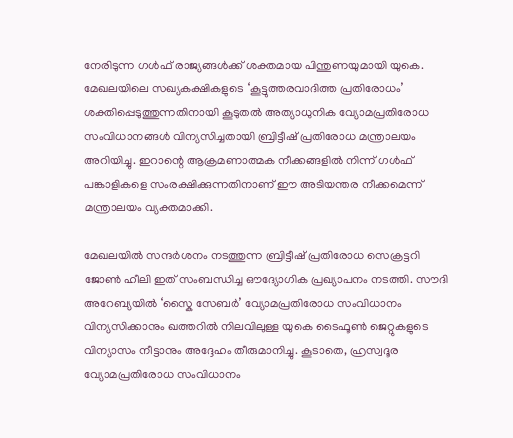നേരിടുന്ന ഗൾഫ് രാജ്യങ്ങൾക്ക് ശക്തമായ പിന്തുണയുമായി യുകെ. മേഖലയിലെ സഖ്യകക്ഷികളുടെ ‘കൂട്ടുത്തരവാദിത്ത പ്രതിരോധം’ ശക്തിപ്പെടുത്തുന്നതിനായി കൂടുതൽ അത്യാധുനിക വ്യോമപ്രതിരോധ സംവിധാനങ്ങൾ വിന്യസിച്ചതായി ബ്രിട്ടീഷ് പ്രതിരോധ മന്ത്രാലയം അറിയിച്ചു. ഇറാന്റെ ആക്രമണാത്മക നീക്കങ്ങളിൽ നിന്ന് ഗൾഫ് പങ്കാളികളെ സംരക്ഷിക്കുന്നതിനാണ് ഈ അടിയന്തര നീക്കമെന്ന് മന്ത്രാലയം വ്യക്തമാക്കി.

മേഖലയിൽ സന്ദർശനം നടത്തുന്ന ബ്രിട്ടീഷ് പ്രതിരോധ സെക്രട്ടറി ജോൺ ഹീലി ഇത് സംബന്ധിച്ച ഔദ്യോഗിക പ്രഖ്യാപനം നടത്തി. സൗദി അറേബ്യയിൽ ‘സ്കൈ സേബർ’ വ്യോമപ്രതിരോധ സംവിധാനം വിന്യസിക്കാനും ഖത്തറിൽ നിലവിലുള്ള യുകെ ടൈഫൂൺ ജെറ്റുകളുടെ വിന്യാസം നീട്ടാനും അദ്ദേഹം തീരുമാനിച്ചു. കൂടാതെ, ഹ്രസ്വദൂര വ്യോമപ്രതിരോധ സംവിധാനം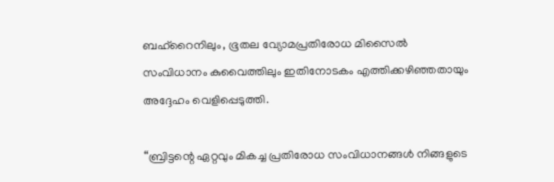ബഹ്‌റൈനിലും, ഭൂതല വ്യോമപ്രതിരോധ മിസൈൽ സംവിധാനം കുവൈത്തിലും ഇതിനോടകം എത്തിക്കഴിഞ്ഞതായും അദ്ദേഹം വെളിപ്പെടുത്തി.

“ബ്രിട്ടന്റെ ഏറ്റവും മികച്ച പ്രതിരോധ സംവിധാനങ്ങൾ നിങ്ങളുടെ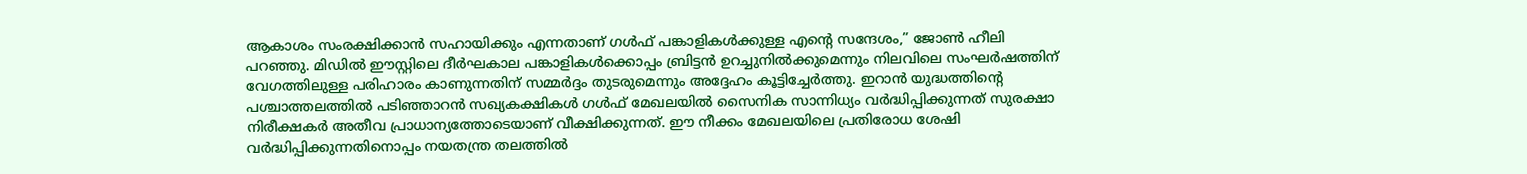ആകാശം സംരക്ഷിക്കാൻ സഹായിക്കും എന്നതാണ് ഗൾഫ് പങ്കാളികൾക്കുള്ള എന്റെ സന്ദേശം,” ജോൺ ഹീലി പറഞ്ഞു. മിഡിൽ ഈസ്റ്റിലെ ദീർഘകാല പങ്കാളികൾക്കൊപ്പം ബ്രിട്ടൻ ഉറച്ചുനിൽക്കുമെന്നും നിലവിലെ സംഘർഷത്തിന് വേഗത്തിലുള്ള പരിഹാരം കാണുന്നതിന് സമ്മർദ്ദം തുടരുമെന്നും അദ്ദേഹം കൂട്ടിച്ചേർത്തു. ഇറാൻ യുദ്ധത്തിന്‍റെ പശ്ചാത്തലത്തിൽ പടിഞ്ഞാറൻ സഖ്യകക്ഷികൾ ഗൾഫ് മേഖലയിൽ സൈനിക സാന്നിധ്യം വർദ്ധിപ്പിക്കുന്നത് സുരക്ഷാ നിരീക്ഷകർ അതീവ പ്രാധാന്യത്തോടെയാണ് വീക്ഷിക്കുന്നത്. ഈ നീക്കം മേഖലയിലെ പ്രതിരോധ ശേഷി വർദ്ധിപ്പിക്കുന്നതിനൊപ്പം നയതന്ത്ര തലത്തിൽ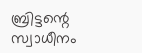ബ്രിട്ടന്റെ സ്വാധീനം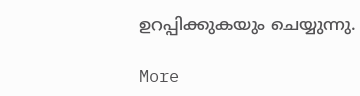ഉറപ്പിക്കുകയും ചെയ്യുന്നു.

More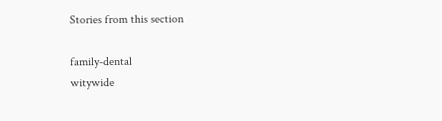Stories from this section

family-dental
witywide